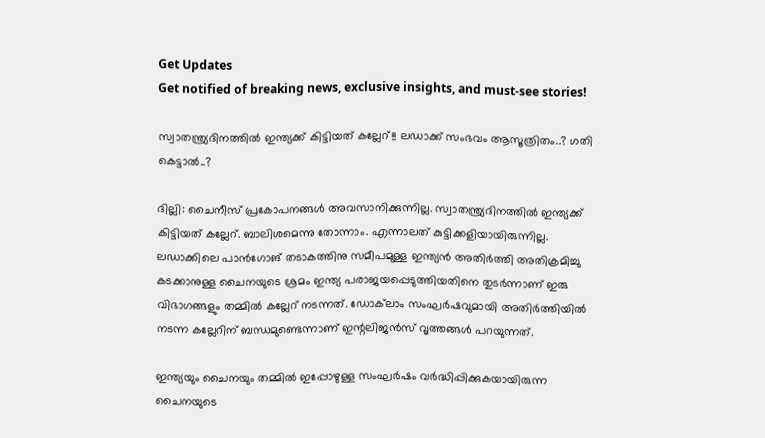Get Updates
Get notified of breaking news, exclusive insights, and must-see stories!

സ്വാതന്ത്ര്യദിനത്തില്‍ ഇന്ത്യക്ക് കിട്ടിയത് കല്ലേറ്!! ലഡാക്ക് സംഭവം ആസൂത്രിതം..? ഗതി കെട്ടാല്‍..?

ദില്ലി: ചൈനീസ് പ്രകോപനങ്ങള്‍ അവസാനിക്കുന്നില്ല. സ്വാതന്ത്ര്യദിനത്തില്‍ ഇന്ത്യക്ക് കിട്ടിയത് കല്ലേറ്. ബാലിശമെന്നു തോന്നാം. എന്നാലത് കുട്ടിക്കളിയായിരുന്നില്ല. ലഡാക്കിലെ പാന്‍ഗോങ് തടാകത്തിനു സമീപമുള്ള ഇന്ത്യന്‍ അതിര്‍ത്തി അതിക്രമിച്ചു കടക്കാനുള്ള ചൈനയുടെ ശ്രമം ഇന്ത്യ പരാജയപ്പെടുത്തിയതിനെ തുടര്‍ന്നാണ് ഇരു വിഭാഗങ്ങളും തമ്മില്‍ കല്ലേറ് നടന്നത്. ഡോക്‌ലാം സംഘര്‍ഷവുമായി അതിര്‍ത്തിയില്‍ നടന്ന കല്ലേറിന് ബന്ധമുണ്ടെന്നാണ് ഇന്റലിജന്‍സ് വൃത്തങ്ങള്‍ പറയുന്നത്.

ഇന്ത്യയും ചൈനയും തമ്മില്‍ ഇപ്പോഴുള്ള സംഘര്‍ഷം വര്‍ദ്ധിപ്പിക്കുകയായിരുന്ന ചൈനയുടെ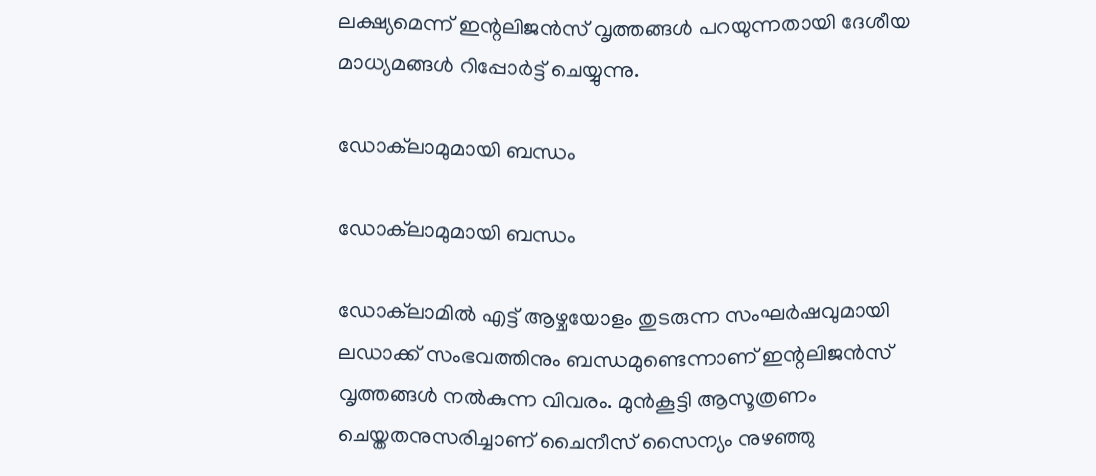ലക്ഷ്യമെന്ന് ഇന്റലിജന്‍സ് വൃത്തങ്ങള്‍ പറയുന്നതായി ദേശീയ മാധ്യമങ്ങള്‍ റിപ്പോര്‍ട്ട് ചെയ്യുന്നു.

ഡോക്‌ലാമുമായി ബന്ധം

ഡോക്‌ലാമുമായി ബന്ധം

ഡോക്‌ലാമില്‍ എട്ട് ആഴ്ചയോളം തുടരുന്ന സംഘര്‍ഷവുമായി ലഡാക്ക് സംഭവത്തിനും ബന്ധമുണ്ടെന്നാണ് ഇന്റലിജന്‍സ് വൃത്തങ്ങള്‍ നല്‍കുന്ന വിവരം. മുന്‍കൂട്ടി ആസൂത്രണം ചെയ്തതനുസരിച്ചാണ് ചൈനീസ് സൈന്യം നുഴഞ്ഞു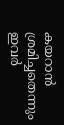കയറാന്‍ ശ്രമിച്ചതെന്നും ഇവര്‍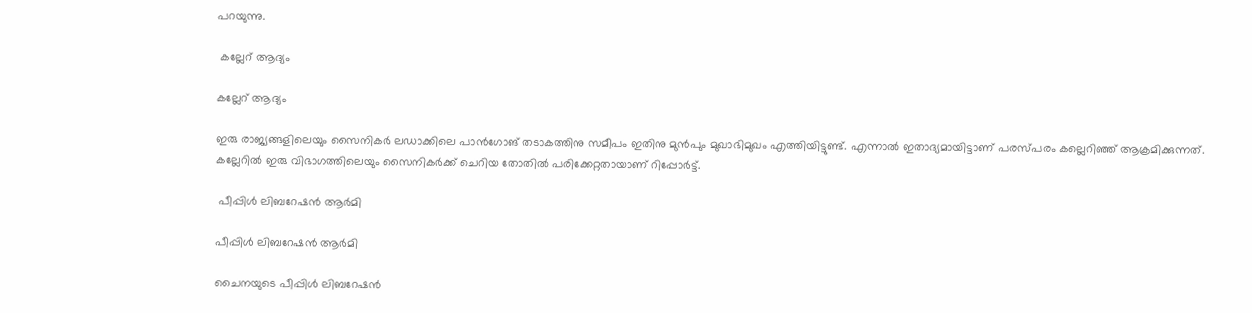പറയുന്നു.

 കല്ലേറ് ആദ്യം

കല്ലേറ് ആദ്യം

ഇരു രാജ്യങ്ങളിലെയും സൈനികര്‍ ലഡാക്കിലെ പാന്‍ഗോങ് തടാകത്തിനു സമീപം ഇതിനു മുന്‍പും മുഖാഭിമുഖം എത്തിയിട്ടുണ്ട്. എന്നാല്‍ ഇതാദ്യമായിട്ടാണ് പരസ്പരം കല്ലെറിഞ്ഞ് ആക്രമിക്കുന്നത്. കല്ലേറില്‍ ഇരു വിഭാഗത്തിലെയും സൈനികര്‍ക്ക് ചെറിയ തോതില്‍ പരിക്കേറ്റതായാണ് റിപ്പോര്‍ട്ട്.

 പീപ്പിള്‍ ലിബറേഷന്‍ ആര്‍മി

പീപ്പിള്‍ ലിബറേഷന്‍ ആര്‍മി

ചൈനയുടെ പീപ്പിള്‍ ലിബറേഷന്‍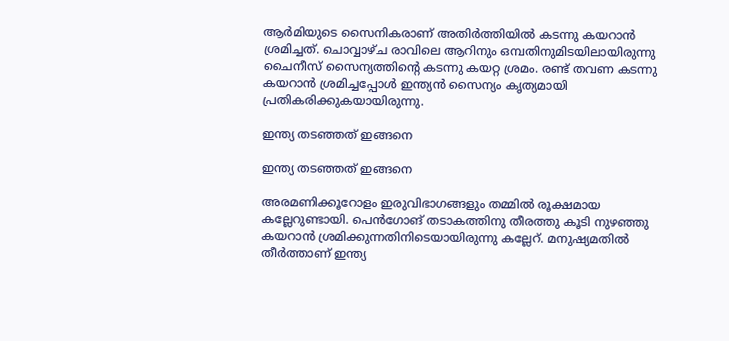ആര്‍മിയുടെ സൈനികരാണ് അതിര്‍ത്തിയില്‍ കടന്നു കയറാന്‍ ശ്രമിച്ചത്. ചൊവ്വാഴ്ച രാവിലെ ആറിനും ഒമ്പതിനുമിടയിലായിരുന്നു ചൈനീസ് സൈന്യത്തിന്റെ കടന്നു കയറ്റ ശ്രമം. രണ്ട് തവണ കടന്നു കയറാന്‍ ശ്രമിച്ചപ്പോള്‍ ഇന്ത്യന്‍ സൈന്യം കൃത്യമായി പ്രതികരിക്കുകയായിരുന്നു.

ഇന്ത്യ തടഞ്ഞത് ഇങ്ങനെ

ഇന്ത്യ തടഞ്ഞത് ഇങ്ങനെ

അരമണിക്കൂറോളം ഇരുവിഭാഗങ്ങളും തമ്മില്‍ രൂക്ഷമായ കല്ലേറുണ്ടായി. പെന്‍ഗോങ് തടാകത്തിനു തീരത്തു കൂടി നുഴഞ്ഞു കയറാന്‍ ശ്രമിക്കുന്നതിനിടെയായിരുന്നു കല്ലേറ്. മനുഷ്യമതില്‍ തീര്‍ത്താണ് ഇന്ത്യ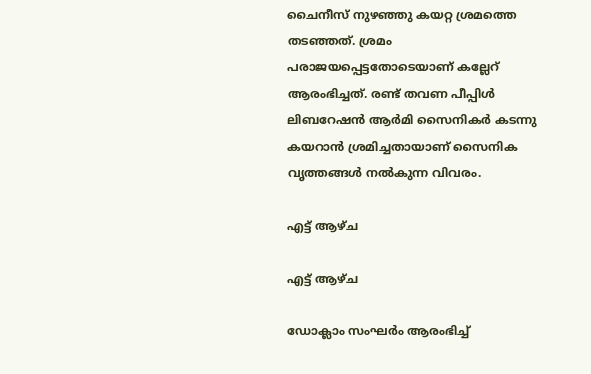ചൈനീസ് നുഴഞ്ഞു കയറ്റ ശ്രമത്തെ തടഞ്ഞത്. ശ്രമം പരാജയപ്പെട്ടതോടെയാണ് കല്ലേറ് ആരംഭിച്ചത്. രണ്ട് തവണ പീപ്പിള്‍ ലിബറേഷന്‍ ആര്‍മി സൈനികര്‍ കടന്നു കയറാന്‍ ശ്രമിച്ചതായാണ് സൈനിക വൃത്തങ്ങള്‍ നല്‍കുന്ന വിവരം.

എട്ട് ആഴ്ച

എട്ട് ആഴ്ച

ഡോക്ലാം സംഘര്‍ം ആരംഭിച്ച്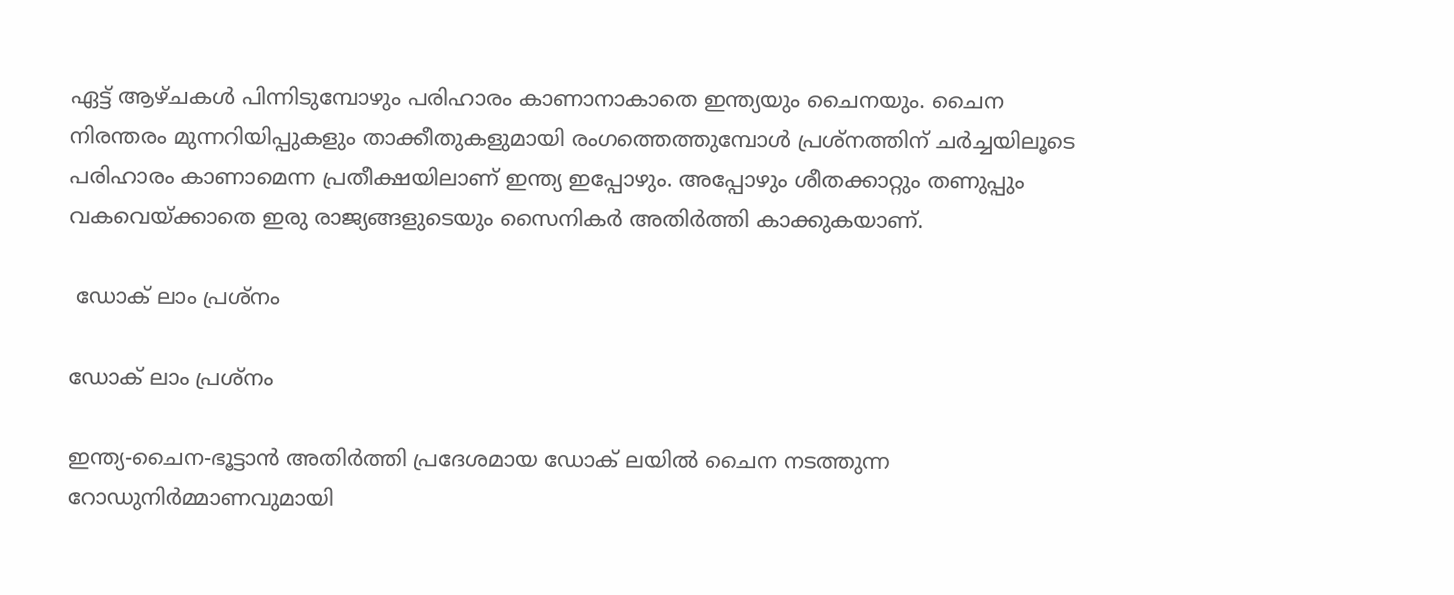ഏട്ട് ആഴ്ചകള്‍ പിന്നിടുമ്പോഴും പരിഹാരം കാണാനാകാതെ ഇന്ത്യയും ചൈനയും. ചൈന നിരന്തരം മുന്നറിയിപ്പുകളും താക്കീതുകളുമായി രംഗത്തെത്തുമ്പോള്‍ പ്രശ്നത്തിന് ചര്‍ച്ചയിലൂടെ പരിഹാരം കാണാമെന്ന പ്രതീക്ഷയിലാണ് ഇന്ത്യ ഇപ്പോഴും. അപ്പോഴും ശീതക്കാറ്റും തണുപ്പും വകവെയ്ക്കാതെ ഇരു രാജ്യങ്ങളുടെയും സൈനികര്‍ അതിര്‍ത്തി കാക്കുകയാണ്.

 ഡോക് ലാം പ്രശ്നം

ഡോക് ലാം പ്രശ്നം

ഇന്ത്യ-ചൈന-ഭൂട്ടാന്‍ അതിര്‍ത്തി പ്രദേശമായ ഡോക് ലയില്‍ ചൈന നടത്തുന്ന റോഡുനിര്‍മ്മാണവുമായി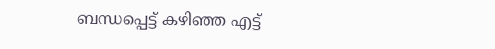ബന്ധപ്പെട്ട് കഴിഞ്ഞ എട്ട്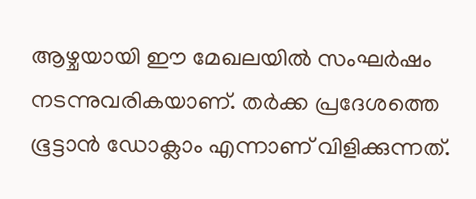ആഴ്ചയായി ഈ മേഖലയില്‍ സംഘര്‍ഷം നടന്നുവരികയാണ്. തര്‍ക്ക പ്രദേശത്തെ ഭൂട്ടാന്‍ ഡോക്ലാം എന്നാണ് വിളിക്കുന്നത്.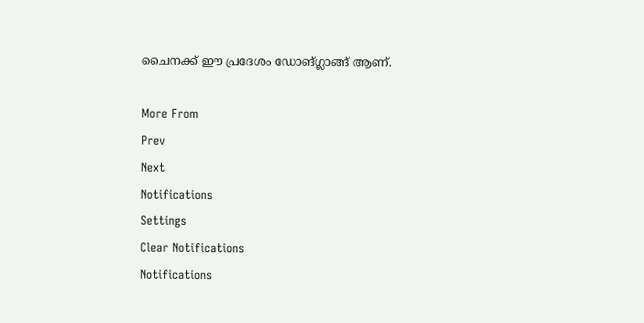ചൈനക്ക് ഈ പ്രദേശം ഡോങ്ഗ്ലാങ്ങ് ആണ്.

More From
Prev
Next
Notifications
Settings
Clear Notifications
Notifications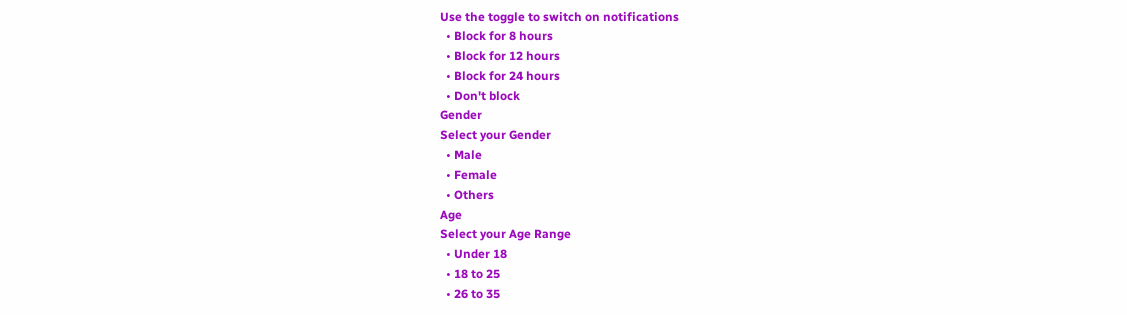Use the toggle to switch on notifications
  • Block for 8 hours
  • Block for 12 hours
  • Block for 24 hours
  • Don't block
Gender
Select your Gender
  • Male
  • Female
  • Others
Age
Select your Age Range
  • Under 18
  • 18 to 25
  • 26 to 35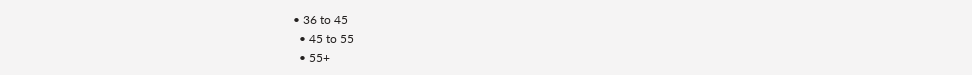• 36 to 45
  • 45 to 55
  • 55+